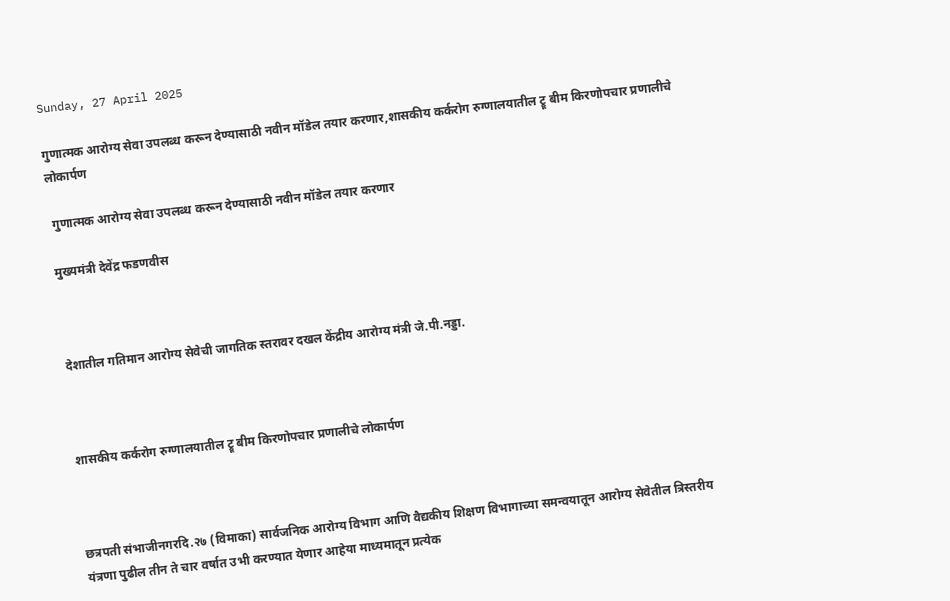Sunday, 27 April 2025

गुणात्मक आरोग्य सेवा उपलब्ध करून देण्यासाठी नवीन मॉडेल तयार करणार,शासकीय कर्करोग रुग्णालयातील ट्रू बीम किरणोपचार प्रणालीचे लोकार्पण

 गुणात्मक आरोग्य सेवा उपलब्ध करून देण्यासाठी नवीन मॉडेल तयार करणार

मुख्यमंत्री देवेंद्र फडणवीस



देशातील गतिमान आरोग्य सेवेची जागतिक स्तरावर दखल केंद्रीय आरोग्य मंत्री जे.पी.नड्डा.



शासकीय कर्करोग रुग्णालयातील ट्रू बीम किरणोपचार प्रणालीचे लोकार्पण



छत्रपती संभाजीनगरदि.२७ (विमाका) सार्वजनिक आरोग्य विभाग आणि वैद्यकीय शिक्षण विभागाच्या समन्वयातून आरोग्य सेवेतील त्रिस्तरीय यंत्रणा पुढील तीन ते चार वर्षात उभी करण्यात येणार आहेया माध्यमातून प्रत्येक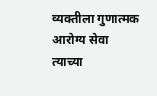व्यक्तीला गुणात्मक आरोग्य सेवा त्याच्या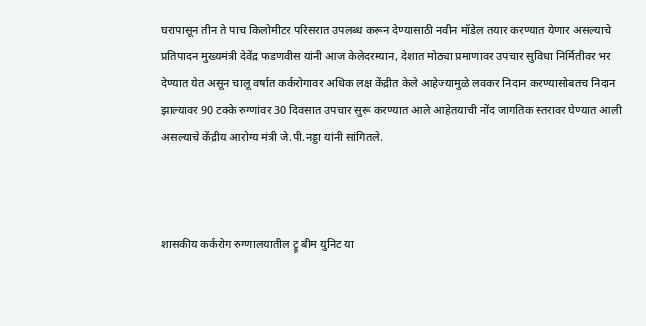घरापासून तीन ते पाच किलोमीटर परिसरात उपलब्ध करून देण्यासाठी नवीन मॉडेल तयार करण्यात येणार असल्याचे प्रतिपादन मुख्यमंत्री देवेंद्र फडणवीस यांनी आज केलेदरम्यान, देशात मोठ्या प्रमाणावर उपचार सुविधा निर्मितीवर भर देण्यात येत असून चालू वर्षात कर्करोगावर अधिक लक्ष केंद्रीत केले आहेज्यामुळे लवकर निदान करण्यासोबतच निदान झाल्यावर 90 टक्के रुग्णांवर 30 दिवसात उपचार सुरू करण्यात आले आहेतयाची नोंद जागतिक स्तरावर घेण्यात आली असल्याचे केंद्रीय आरोग्य मंत्री जे.पी.नड्डा यांनी सांगितले.



शासकीय कर्करोग रुग्णालयातील ट्रू बीम युनिट या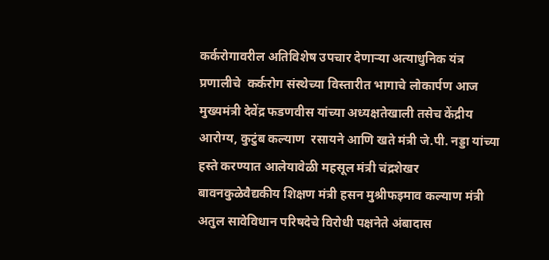कर्करोगावरील अतिविशेष उपचार देणाऱ्या अत्याधुनिक यंत्र प्रणालीचे  कर्करोग संस्थेच्या विस्तारीत भागाचे लोकार्पण आज मुख्यमंत्री देवेंद्र फडणवीस यांच्या अध्यक्षतेखाली तसेच केंद्रीय आरोग्य, कुटुंब कल्याण  रसायने आणि खते मंत्री जे.पी. नड्डा यांच्या हस्ते करण्यात आलेयावेळी महसूल मंत्री चंद्रशेखर बावनकुळेवैद्यकीय शिक्षण मंत्री हसन मुश्रीफइमाव कल्याण मंत्री अतुल सावेविधान परिषदेचे विरोधी पक्षनेते अंबादास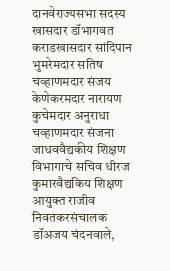दानवेराज्यसभा सदस्य खासदार डॉभागवत कराडखासदार सांदिपान भुमरेमदार सतिष चव्हाणमदार संजय केणेकरमदार नारायण कुचेमदार अनुराधा चव्हाणमदार संजना जाधववैद्यकीय शिक्षण विभागाचे सचिव धीरज कुमारवैद्यकिय शिक्षण आयुक्त राजीव निवतकरसंचालक डॉअजय चंदनवाले,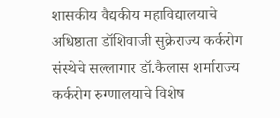शासकीय वैद्यकीय महाविद्यालयाचे अधिष्ठाता डॉशिवाजी सुक्रेराज्य कर्करोग संस्थेचे सल्लागार डॉ.कैलास शर्माराज्य कर्करोग रुग्णालयाचे विशेष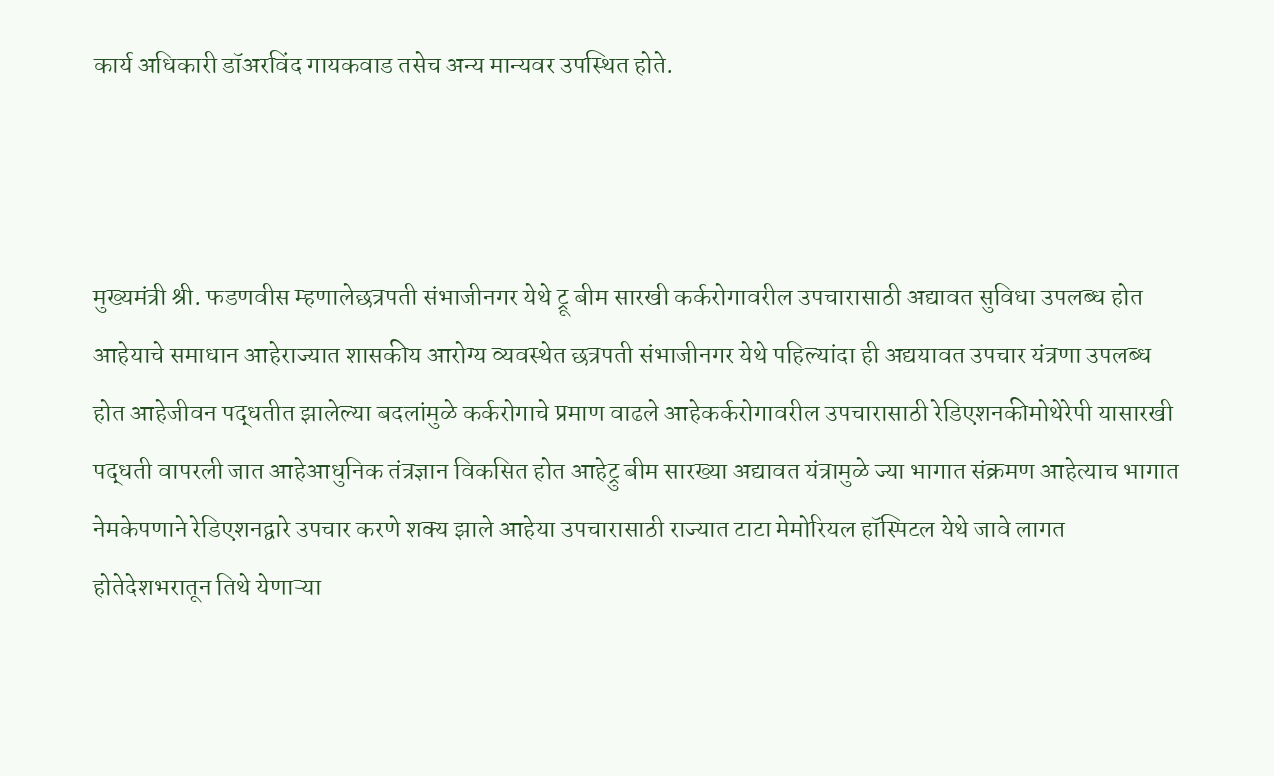कार्य अधिकारी डॉअरविंद गायकवाड तसेच अन्य मान्यवर उपस्थित होते.



मुख्यमंत्री श्री. फडणवीस म्हणालेछत्रपती संभाजीनगर येथे ट्रू बीम सारखी कर्करोगावरील उपचारासाठी अद्यावत सुविधा उपलब्ध होत आहेयाचे समाधान आहेराज्यात शासकीय आरोग्य व्यवस्थेत छत्रपती संभाजीनगर येथे पहिल्यांदा ही अद्ययावत उपचार यंत्रणा उपलब्ध होत आहेजीवन पद्धतीत झालेल्या बदलांमुळे कर्करोगाचे प्रमाण वाढले आहेकर्करोगावरील उपचारासाठी रेडिएशनकीमोथेरेपी यासारखी पद्धती वापरली जात आहेआधुनिक तंत्रज्ञान विकसित होत आहेट्रु बीम सारख्या अद्यावत यंत्रामुळे ज्या भागात संक्रमण आहेत्याच भागात नेमकेपणाने रेडिएशनद्वारे उपचार करणे शक्य झाले आहेया उपचारासाठी राज्यात टाटा मेमोरियल हॉस्पिटल येथे जावे लागत होतेदेशभरातून तिथे येणाऱ्या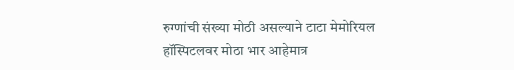रुग्णांची संख्या मोठी असल्याने टाटा मेमोरियल हॉस्पिटलवर मोठा भार आहेमात्र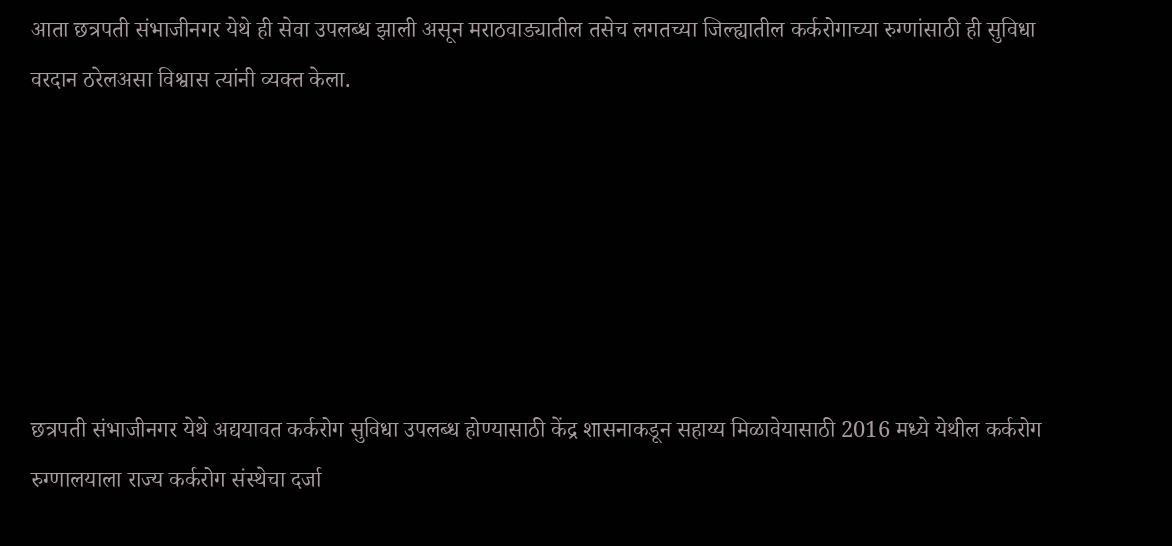आता छत्रपती संभाजीनगर येथे ही सेवा उपलब्ध झाली असून मराठवाड्यातील तसेच लगतच्या जिल्ह्यातील कर्करोगाच्या रुग्णांसाठी ही सुविधा वरदान ठरेलअसा विश्वास त्यांनी व्यक्त केला.






छत्रपती संभाजीनगर येथे अद्ययावत कर्करोग सुविधा उपलब्ध होण्यासाठी केंद्र शासनाकडून सहाय्य मिळावेयासाठी 2016 मध्ये येथील कर्करोग रुग्णालयाला राज्य कर्करोग संस्थेचा दर्जा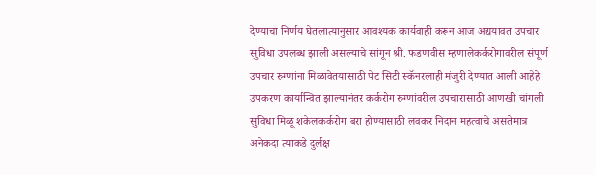देण्याचा निर्णय घेतलात्यानुसार आवश्यक कार्यवाही करून आज अद्ययावत उपचार सुविधा उपलब्ध झाली असल्याचे सांगून श्री. फडणवीस म्हणालेकर्करोगावरील संपूर्ण उपचार रुग्णांना मिळावेतयासाठी पेट सिटी स्कॅनरलाही मंजुरी देण्यात आली आहेहे उपकरण कार्यान्वित झाल्यानंतर कर्करोग रुग्णांवरील उपचारासाठी आणखी चांगली सुविधा मिळू शकेलकर्करोग बरा होण्यासाठी लवकर निदान महत्वाचे असतेमात्र अनेकदा त्याकडे दुर्लक्ष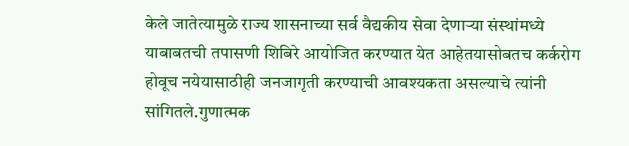केले जातेत्यामुळे राज्य शासनाच्या सर्व वैद्यकीय सेवा देणाऱ्या संस्थांमध्ये याबाबतची तपासणी शिबिरे आयोजित करण्यात येत आहेतयासोबतच कर्करोग होवूच नयेयासाठीही जनजागृती करण्याची आवश्यकता असल्याचे त्यांनी सांगितले.गुणात्मक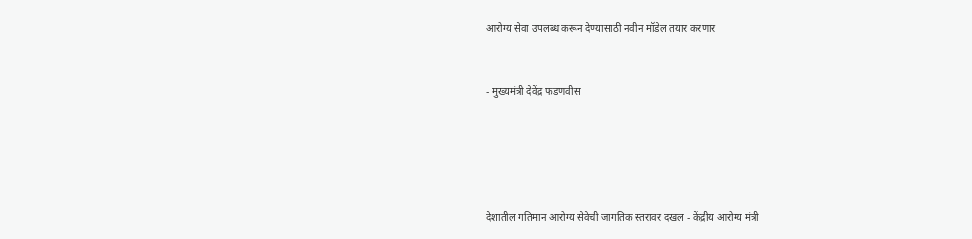आरोग्य सेवा उपलब्ध करून देण्यासाठी नवीन मॉडेल तयार करणार


- मुख्यमंत्री देवेंद्र फडणवीस





देशातील गतिमान आरोग्य सेवेची जागतिक स्तरावर दखल - केंद्रीय आरोग्य मंत्री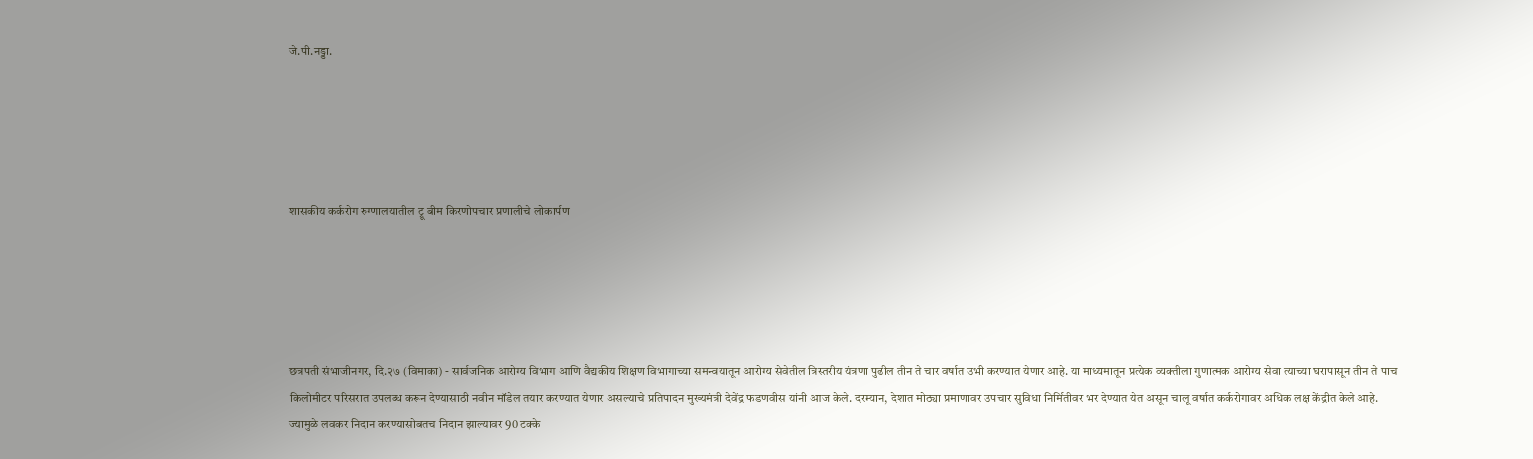जे.पी.नड्डा.





शासकीय कर्करोग रुग्णालयातील ट्रू बीम किरणोपचार प्रणालीचे लोकार्पण





छत्रपती संभाजीनगर, दि.२७ (विमाका) - सार्वजनिक आरोग्य विभाग आणि वैद्यकीय शिक्षण विभागाच्या समन्वयातून आरोग्य सेवेतील त्रिस्तरीय यंत्रणा पुढील तीन ते चार वर्षात उभी करण्यात येणार आहे. या माध्यमातून प्रत्येक व्यक्तीला गुणात्मक आरोग्य सेवा त्याच्या घरापासून तीन ते पाच किलोमीटर परिसरात उपलब्ध करून देण्यासाठी नवीन मॉडेल तयार करण्यात येणार असल्याचे प्रतिपादन मुख्यमंत्री देवेंद्र फडणवीस यांनी आज केले. दरम्यान, देशात मोठ्या प्रमाणावर उपचार सुविधा निर्मितीवर भर देण्यात येत असून चालू वर्षात कर्करोगावर अधिक लक्ष केंद्रीत केले आहे. ज्यामुळे लवकर निदान करण्यासोबतच निदान झाल्यावर 90 टक्के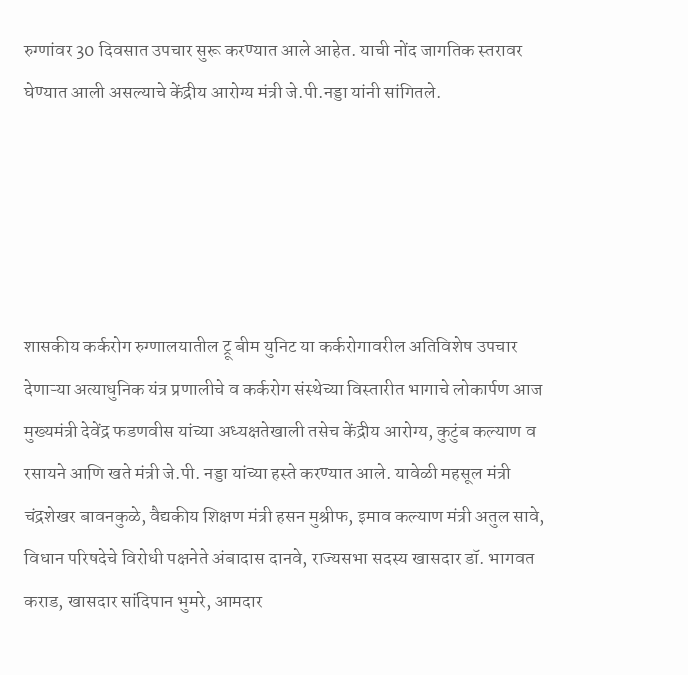रुग्णांवर 30 दिवसात उपचार सुरू करण्यात आले आहेत. याची नोंद जागतिक स्तरावर घेण्यात आली असल्याचे केंद्रीय आरोग्य मंत्री जे.पी.नड्डा यांनी सांगितले.





शासकीय कर्करोग रुग्णालयातील ट्रू बीम युनिट या कर्करोगावरील अतिविशेष उपचार देणाऱ्या अत्याधुनिक यंत्र प्रणालीचे व कर्करोग संस्थेच्या विस्तारीत भागाचे लोकार्पण आज मुख्यमंत्री देवेंद्र फडणवीस यांच्या अध्यक्षतेखाली तसेच केंद्रीय आरोग्य, कुटुंब कल्याण व रसायने आणि खते मंत्री जे.पी. नड्डा यांच्या हस्ते करण्यात आले. यावेळी महसूल मंत्री चंद्रशेखर बावनकुळे, वैद्यकीय शिक्षण मंत्री हसन मुश्रीफ, इमाव कल्याण मंत्री अतुल सावे, विधान परिषदेचे विरोधी पक्षनेते अंबादास दानवे, राज्यसभा सदस्य खासदार डॉ. भागवत कराड, खासदार सांदिपान भुमरे, आमदार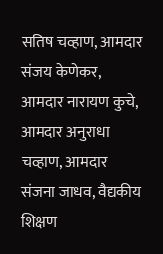सतिष चव्हाण, आमदार संजय केणेकर, आमदार नारायण कुचे, आमदार अनुराधा चव्हाण, आमदार संजना जाधव, वैद्यकीय शिक्षण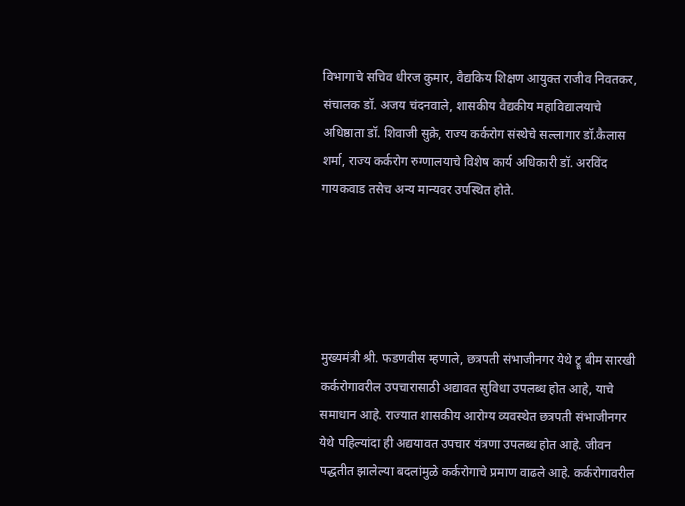विभागाचे सचिव धीरज कुमार, वैद्यकिय शिक्षण आयुक्त राजीव निवतकर, संचालक डॉ. अजय चंदनवाले, शासकीय वैद्यकीय महाविद्यालयाचे अधिष्ठाता डॉ. शिवाजी सुक्रे, राज्य कर्करोग संस्थेचे सल्लागार डॉ.कैलास शर्मा, राज्य कर्करोग रुग्णालयाचे विशेष कार्य अधिकारी डॉ. अरविंद गायकवाड तसेच अन्य मान्यवर उपस्थित होते.





मुख्यमंत्री श्री. फडणवीस म्हणाले, छत्रपती संभाजीनगर येथे ट्रू बीम सारखी कर्करोगावरील उपचारासाठी अद्यावत सुविधा उपलब्ध होत आहे, याचे समाधान आहे. राज्यात शासकीय आरोग्य व्यवस्थेत छत्रपती संभाजीनगर येथे पहिल्यांदा ही अद्ययावत उपचार यंत्रणा उपलब्ध होत आहे. जीवन पद्धतीत झालेल्या बदलांमुळे कर्करोगाचे प्रमाण वाढले आहे. कर्करोगावरील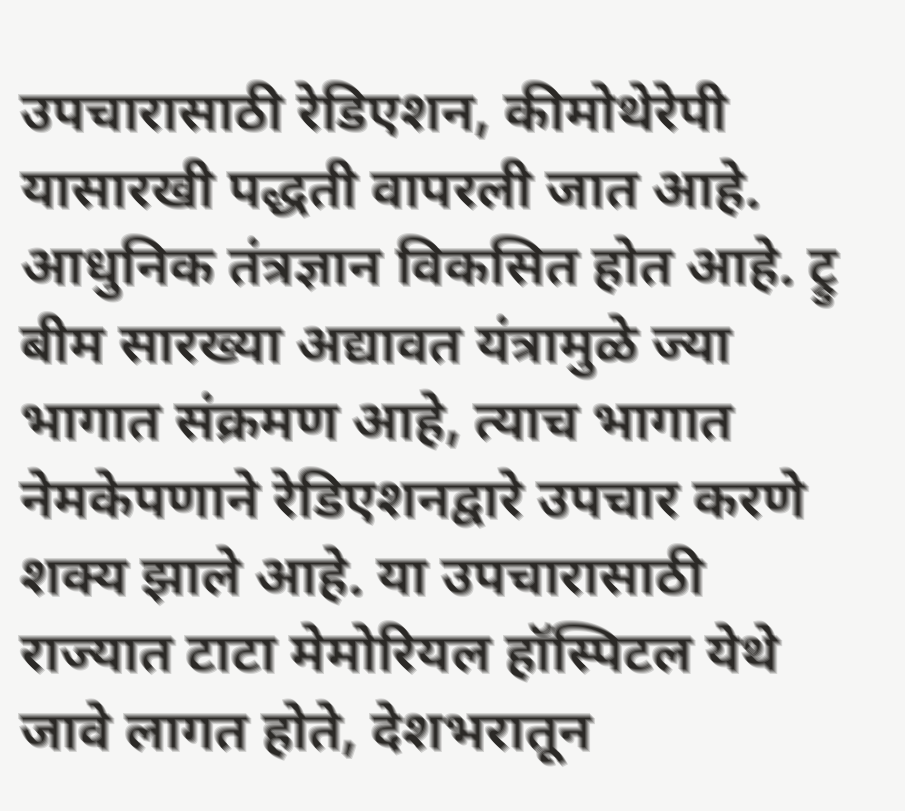उपचारासाठी रेडिएशन, कीमोथेरेपी यासारखी पद्धती वापरली जात आहे. आधुनिक तंत्रज्ञान विकसित होत आहे. ट्रु बीम सारख्या अद्यावत यंत्रामुळे ज्या भागात संक्रमण आहे, त्याच भागात नेमकेपणाने रेडिएशनद्वारे उपचार करणे शक्य झाले आहे. या उपचारासाठी राज्यात टाटा मेमोरियल हॉस्पिटल येथे जावे लागत होते, देशभरातून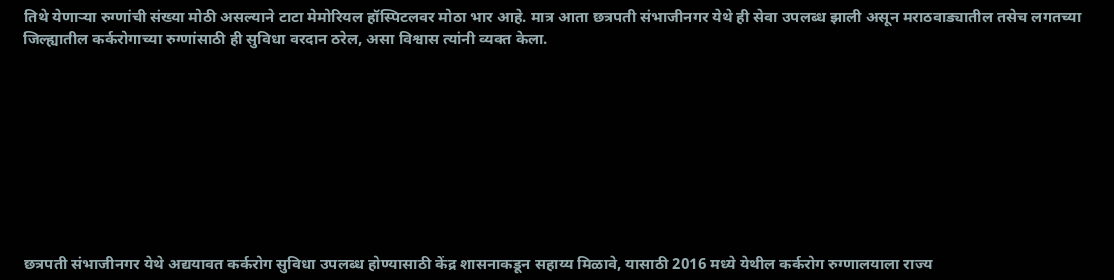तिथे येणाऱ्या रुग्णांची संख्या मोठी असल्याने टाटा मेमोरियल हॉस्पिटलवर मोठा भार आहे. मात्र आता छत्रपती संभाजीनगर येथे ही सेवा उपलब्ध झाली असून मराठवाड्यातील तसेच लगतच्या जिल्ह्यातील कर्करोगाच्या रुग्णांसाठी ही सुविधा वरदान ठरेल, असा विश्वास त्यांनी व्यक्त केला.









छत्रपती संभाजीनगर येथे अद्ययावत कर्करोग सुविधा उपलब्ध होण्यासाठी केंद्र शासनाकडून सहाय्य मिळावे, यासाठी 2016 मध्ये येथील कर्करोग रुग्णालयाला राज्य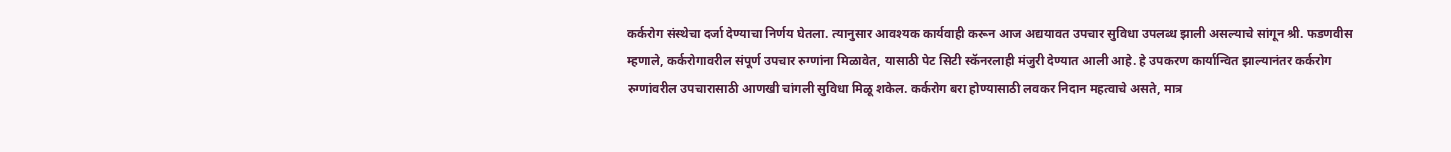कर्करोग संस्थेचा दर्जा देण्याचा निर्णय घेतला. त्यानुसार आवश्यक कार्यवाही करून आज अद्ययावत उपचार सुविधा उपलब्ध झाली असल्याचे सांगून श्री. फडणवीस म्हणाले, कर्करोगावरील संपूर्ण उपचार रुग्णांना मिळावेत, यासाठी पेट सिटी स्कॅनरलाही मंजुरी देण्यात आली आहे. हे उपकरण कार्यान्वित झाल्यानंतर कर्करोग रुग्णांवरील उपचारासाठी आणखी चांगली सुविधा मिळू शकेल. कर्करोग बरा होण्यासाठी लवकर निदान महत्वाचे असते, मात्र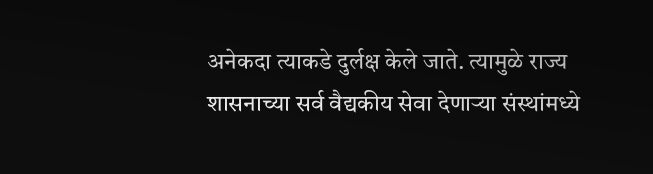अनेकदा त्याकडे दुर्लक्ष केले जाते. त्यामुळे राज्य शासनाच्या सर्व वैद्यकीय सेवा देणाऱ्या संस्थांमध्ये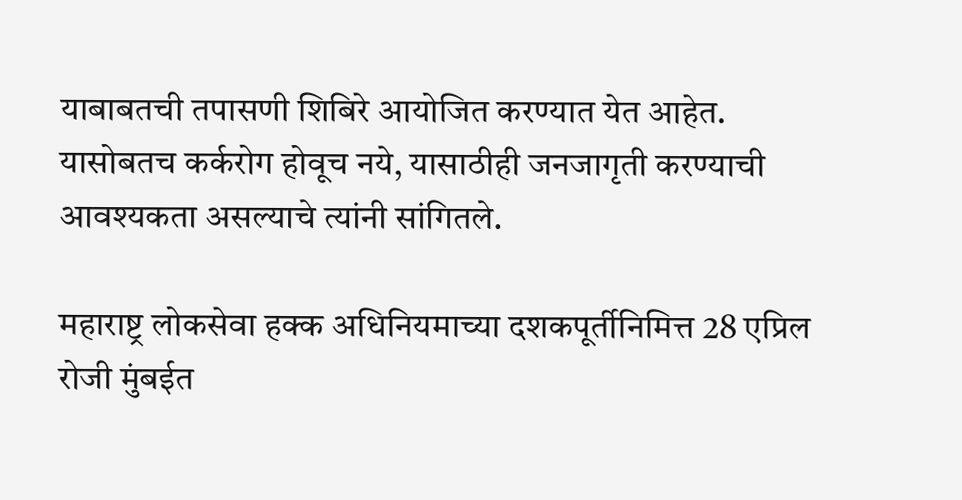याबाबतची तपासणी शिबिरे आयोजित करण्यात येत आहेत. यासोबतच कर्करोग होवूच नये, यासाठीही जनजागृती करण्याची आवश्यकता असल्याचे त्यांनी सांगितले.

महाराष्ट्र लोकसेवा हक्क अधिनियमाच्या दशकपूर्तीनिमित्त 28 एप्रिल रोजी मुंबईत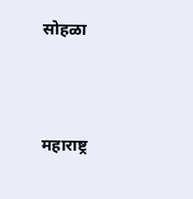सोहळा



महाराष्ट्र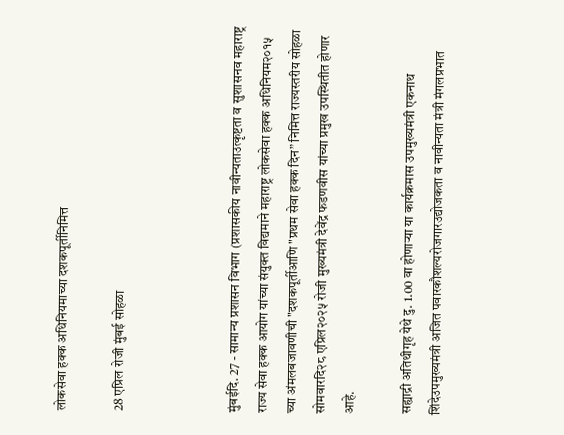लोकसेवा हक्क अधिनियमाच्या दशकपूर्तीनिमित्त

28 एप्रिल रोजी मुंबई सोहळा



मुंबईदि. 27 - सामान्य प्रशासन विभाग (प्रशासकीय नावीन्यताउत्कृष्टता व सुशासनव महाराष्ट्र राज्य सेवा हक्क आयोग यांच्या संयुक्त विद्यमाने महाराष्ट्र लोकसेवा हक्क अधिनियम२०१५ च्या अंमलबजावणीची "दशकपूर्तीआणि "प्रथम सेवा हक्क दिन” निमित्त राज्यस्तरीय सोहळा सोमवारदि२८ एप्रिल२०२५ रोजी मुख्यमंत्री देवेंद्र फडणवीस यांच्या प्रमुख उपस्थितीत होणार आहे.

सह्याद्री अतिथीगृह येथे दु. 1.00 वा होणाऱ्या या कार्यक्रमास उपमुख्यमंत्री एकनाथ शिंदेउपमुख्यमंत्री अजित पवारकौशल्यरोजगारउद्योजकता व नावीन्यता मंत्री मंगलप्रभात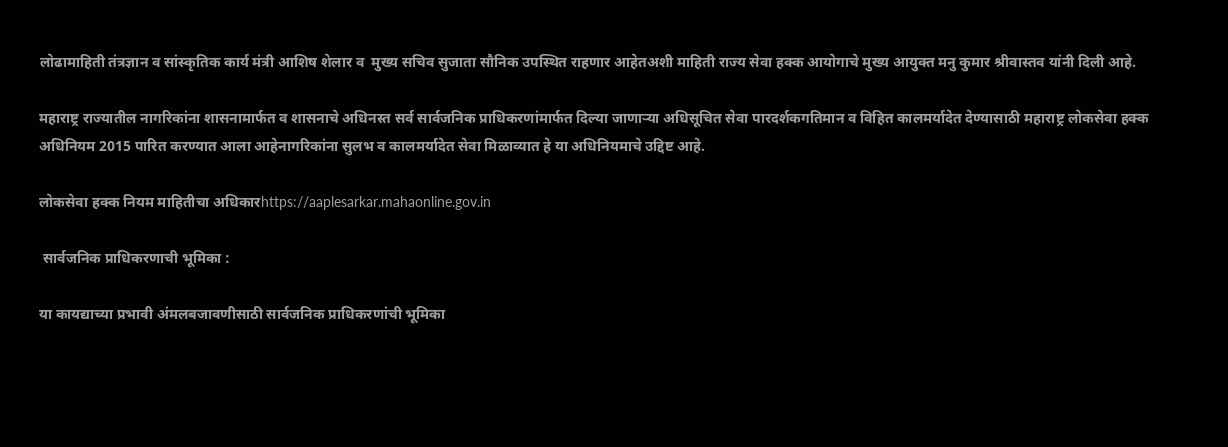लोढामाहिती तंत्रज्ञान व सांस्कृतिक कार्य मंत्री आशिष शेलार व  मुख्य सचिव सुजाता सौनिक उपस्थित राहणार आहेतअशी माहिती राज्य सेवा हक्क आयोगाचे मुख्य आयुक्त मनु कुमार श्रीवास्तव यांनी दिली आहे.

महाराष्ट्र राज्यातील नागरिकांना शासनामार्फत व शासनाचे अधिनस्त सर्व सार्वजनिक प्राधिकरणांमार्फत दिल्या जाणाऱ्या अधिसूचित सेवा पारदर्शकगतिमान व विहित कालमर्यादेत देण्यासाठी महाराष्ट्र लोकसेवा हक्क अधिनियम 2015 पारित करण्यात आला आहेनागरिकांना सुलभ व कालमर्यादेत सेवा मिळाव्यात हे या अधिनियमाचे उद्दिष्ट आहे.

लोकसेवा हक्क नियम माहितीचा अधिकारhttps://aaplesarkar.mahaonline.gov.in

 सार्वजनिक प्राधिकरणाची भूमिका :

या कायद्याच्या प्रभावी अंमलबजावणीसाठी सार्वजनिक प्राधिकरणांची भूमिका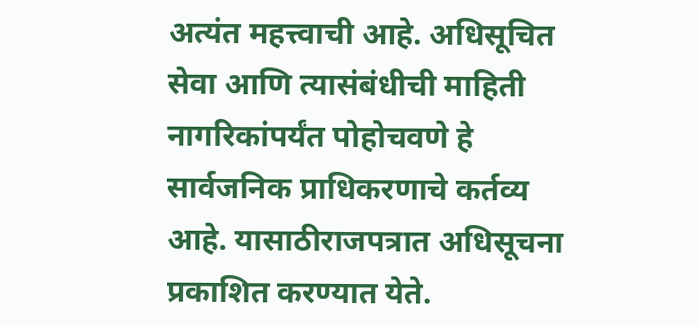अत्यंत महत्त्वाची आहे. अधिसूचित सेवा आणि त्यासंबंधीची माहिती नागरिकांपर्यंत पोहोचवणे हे सार्वजनिक प्राधिकरणाचे कर्तव्य आहे. यासाठीराजपत्रात अधिसूचना प्रकाशित करण्यात येते.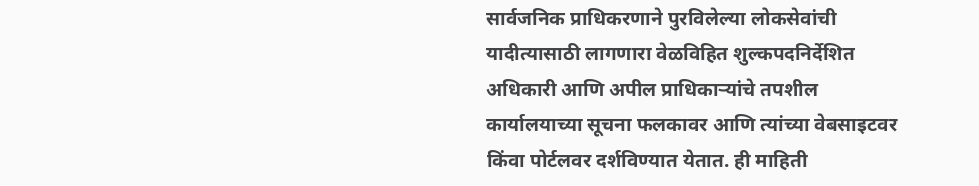सार्वजनिक प्राधिकरणाने पुरविलेल्या लोकसेवांची यादीत्यासाठी लागणारा वेळविहित शुल्कपदनिर्देशित अधिकारी आणि अपील प्राधिकाऱ्यांचे तपशील कार्यालयाच्या सूचना फलकावर आणि त्यांच्या वेबसाइटवर किंवा पोर्टलवर दर्शविण्यात येतात. ही माहिती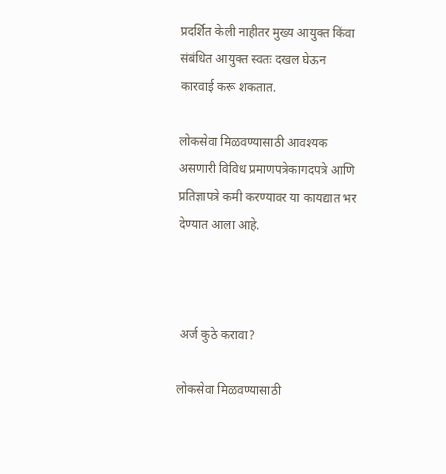प्रदर्शित केली नाहीतर मुख्य आयुक्त किंवा संबंधित आयुक्त स्वतः दखल घेऊन कारवाई करू शकतात.

लोकसेवा मिळवण्यासाठी आवश्यक असणारी विविध प्रमाणपत्रेकागदपत्रे आणि प्रतिज्ञापत्रे कमी करण्यावर या कायद्यात भर देण्यात आला आहे.



 अर्ज कुठे करावा?

लोकसेवा मिळवण्यासाठी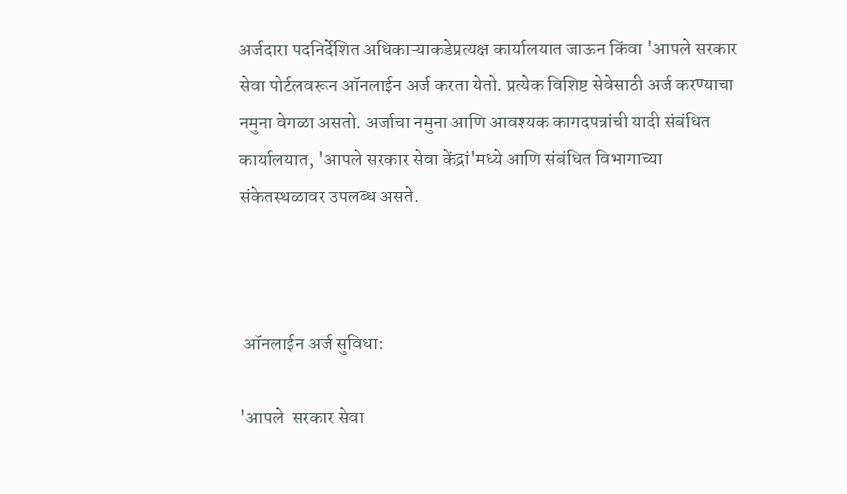अर्जदारा पदनिर्देशित अधिकाऱ्याकडेप्रत्यक्ष कार्यालयात जाऊन किंवा 'आपले सरकार सेवा पोर्टलवरून ऑनलाईन अर्ज करता येतो. प्रत्येक विशिष्ट सेवेसाठी अर्ज करण्याचा नमुना वेगळा असतो. अर्जाचा नमुना आणि आवश्यक कागदपत्रांची यादी संबंधित कार्यालयात, 'आपले सरकार सेवा केंद्रां'मध्ये आणि संबंधित विभागाच्या संकेतस्थळावर उपलब्ध असते.



 ऑनलाईन अर्ज सुविधा:

'आपले  सरकार सेवा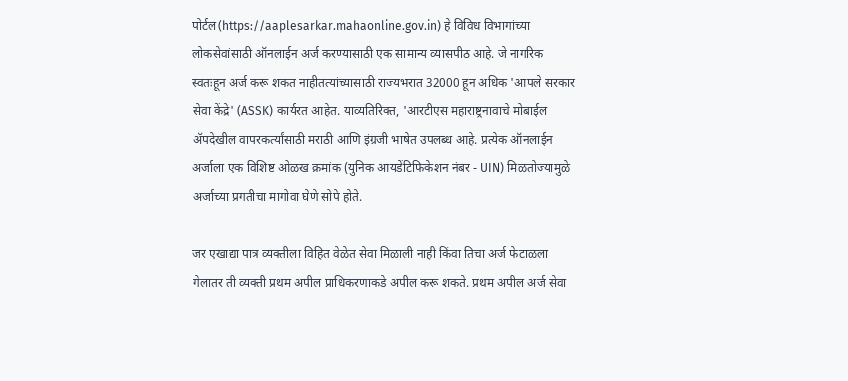पोर्टल(https://aaplesarkar.mahaonline.gov.in) हे विविध विभागांच्या लोकसेवांसाठी ऑनलाईन अर्ज करण्यासाठी एक सामान्य व्यासपीठ आहे. जे नागरिक स्वतःहून अर्ज करू शकत नाहीतत्यांच्यासाठी राज्यभरात 32000 हून अधिक 'आपले सरकार सेवा केंद्रे' (ASSK) कार्यरत आहेत. याव्यतिरिक्त, 'आरटीएस महाराष्ट्रनावाचे मोबाईल ॲपदेखील वापरकर्त्यांसाठी मराठी आणि इंग्रजी भाषेत उपलब्ध आहे. प्रत्येक ऑनलाईन अर्जाला एक विशिष्ट ओळख क्रमांक (युनिक आयडेंटिफिकेशन नंबर - UIN) मिळतोज्यामुळे अर्जाच्या प्रगतीचा मागोवा घेणे सोपे होते.

जर एखाद्या पात्र व्यक्तीला विहित वेळेत सेवा मिळाली नाही किंवा तिचा अर्ज फेटाळला गेलातर ती व्यक्ती प्रथम अपील प्राधिकरणाकडे अपील करू शकते. प्रथम अपील अर्ज सेवा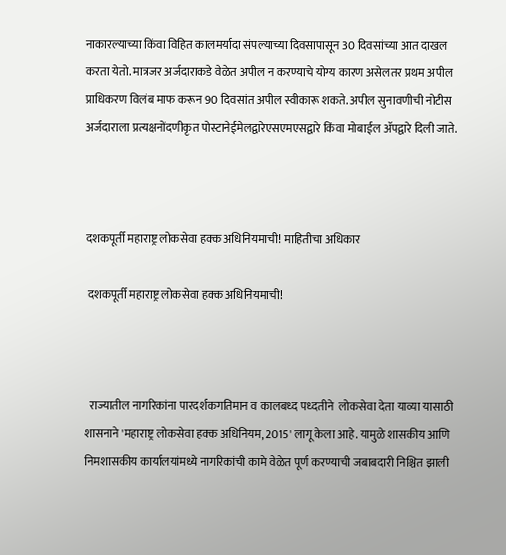नाकारल्याच्या किंवा विहित कालमर्यादा संपल्याच्या दिवसापासून 30 दिवसांच्या आत दाखल करता येतो. मात्रजर अर्जदाराकडे वेळेत अपील न करण्याचे योग्य कारण असेलतर प्रथम अपील प्राधिकरण विलंब माफ करून 90 दिवसांत अपील स्वीकारू शकते. अपील सुनावणीची नोटीस अर्जदाराला प्रत्यक्षनोंदणीकृत पोस्टानेईमेलद्वारेएसएमएसद्वारे किंवा मोबाईल ॲपद्वारे दिली जाते.



दशकपूर्ती महाराष्ट्र लोकसेवा हक्क अधिनियमाची! माहितीचा अधिकार

 दशकपूर्ती महाराष्ट्र लोकसेवा हक्क अधिनियमाची!



  राज्यातील नागरिकांना पारदर्शकगतिमान व कालबध्द पध्दतीने  लोकसेवा देता याव्या यासाठी शासनाने 'महाराष्ट्र लोकसेवा हक्क अधिनियम, 2015' लागू केला आहे. यामुळे शासकीय आणि निमशासकीय कार्यालयांमध्ये नागरिकांची कामे वेळेत पूर्ण करण्याची जबाबदारी निश्चित झाली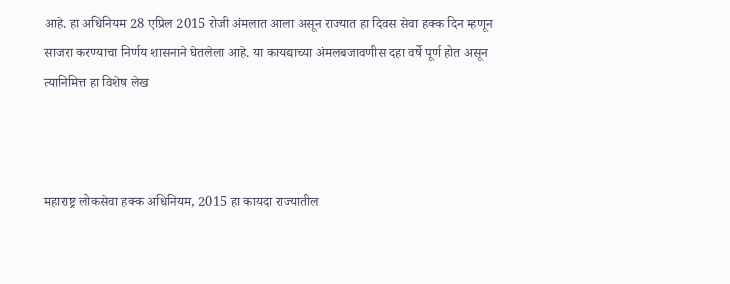आहे. हा अधिनियम 28 एप्रिल 2015 रोजी अंमलात आला असून राज्यात हा दिवस सेवा हक्क दिन म्हणून साजरा करण्याचा निर्णय शासनाने घेतलेला आहे. या कायद्याच्या अंमलबजावणीस दहा वर्षे पूर्ण होत असून त्यानिमित्त हा विशेष लेख



महाराष्ट्र लोकसेवा हक्क अधिनियम, 2015 हा कायदा राज्यातील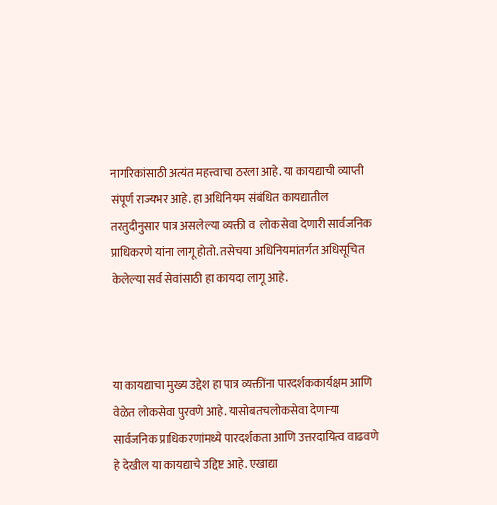नागरिकांसाठी अत्यंत महत्त्वाचा ठरला आहे. या कायद्याची व्याप्ती संपूर्ण राज्यभर आहे. हा अधिनियम संबंधित कायद्यातील तरतुदीनुसार पात्र असलेल्या व्यक्ती व  लोकसेवा देणारी सार्वजनिक प्राधिकरणे यांना लागू होतो. तसेचया अधिनियमांतर्गत अधिसूचित केलेल्या सर्व सेवांसाठी हा कायदा लागू आहे.



या कायद्याचा मुख्य उद्देश हा पात्र व्यक्तींना पारदर्शककार्यक्षम आणि वेळेत लोकसेवा पुरवणे आहे. यासोबतचलोकसेवा देणाऱ्या सार्वजनिक प्राधिकरणांमध्ये पारदर्शकता आणि उत्तरदायित्व वाढवणे हे देखील या कायद्याचे उद्दिष्ट आहे. एखाद्या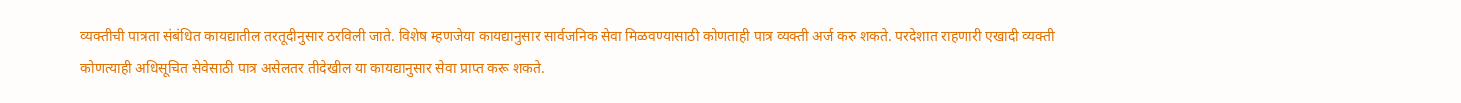व्यक्तीची पात्रता संबंधित कायद्यातील तरतूदीनुसार ठरविली जाते. विशेष म्हणजेया कायद्यानुसार सार्वजनिक सेवा मिळवण्यासाठी कोणताही पात्र व्यक्ती अर्ज करु शकते. परदेशात राहणारी एखादी व्यक्ती कोणत्याही अधिसूचित सेवेसाठी पात्र असेलतर तीदेखील या कायद्यानुसार सेवा प्राप्त करू शकते.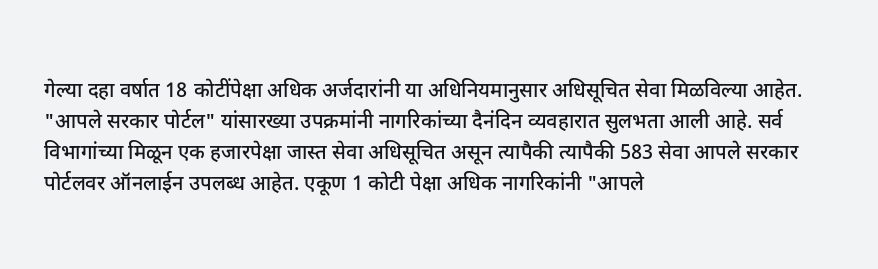गेल्या दहा वर्षात 18 कोटींपेक्षा अधिक अर्जदारांनी या अधिनियमानुसार अधिसूचित सेवा मिळविल्या आहेत. "आपले सरकार पोर्टल" यांसारख्या उपक्रमांनी नागरिकांच्या दैनंदिन व्यवहारात सुलभता आली आहे. सर्व विभागांच्या मिळून एक हजारपेक्षा जास्त सेवा अधिसूचित असून त्यापैकी त्यापैकी 583 सेवा आपले सरकार पोर्टलवर ऑनलाईन उपलब्ध आहेत. एकूण 1 कोटी पेक्षा अधिक नागरिकांनी "आपले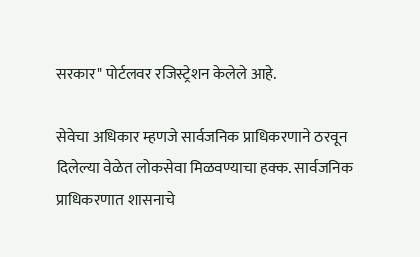सरकार" पोर्टलवर रजिस्ट्रेशन केलेले आहे.

सेवेचा अधिकार म्हणजे सार्वजनिक प्राधिकरणाने ठरवून दिलेल्या वेळेत लोकसेवा मिळवण्याचा हक्क. सार्वजनिक प्राधिकरणात शासनाचे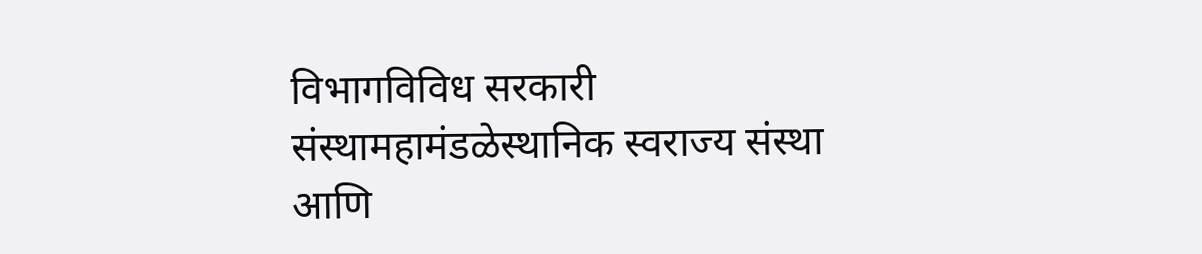विभागविविध सरकारी संस्थामहामंडळेस्थानिक स्वराज्य संस्था आणि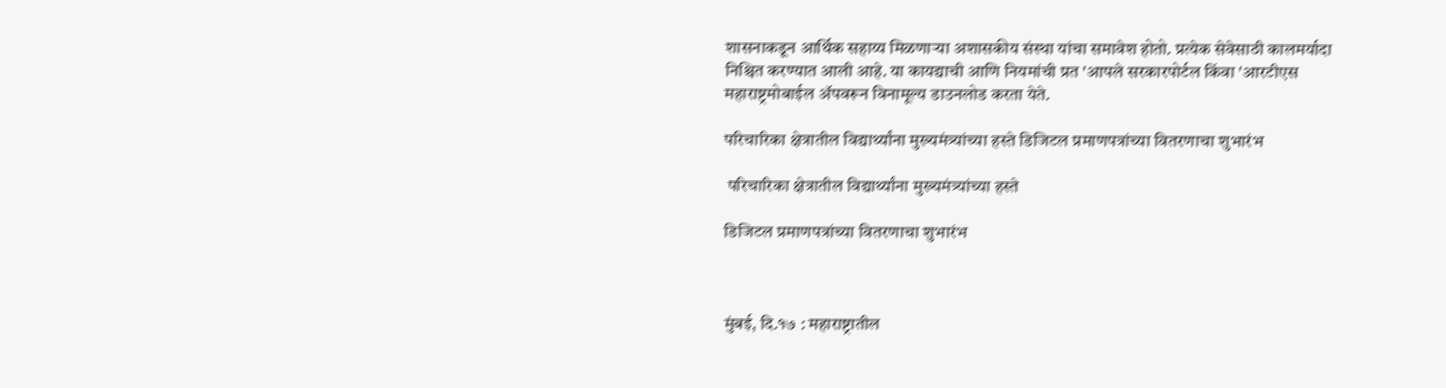शासनाकडून आर्थिक सहाय्य मिळणाऱ्या अशासकीय संस्था यांचा समावेश होतो. प्रत्येक सेवेसाठी कालमर्यादा निश्चित करण्यात आली आहे. या कायद्याची आणि नियमांची प्रत 'आपले सरकारपोर्टल किंवा 'आरटीएस महाराष्ट्रमोबाईल ॲपवरून विनामूल्य डाउनलोड करता येते.

परिचारिका क्षेत्रातील विद्यार्थ्यांना मुख्यमंत्र्यांच्या हस्ते डिजिटल प्रमाणपत्रांच्या वितरणाचा शुभारंभ

 परिचारिका क्षेत्रातील विद्यार्थ्यांना मुख्यमंत्र्यांच्या हस्ते

डिजिटल प्रमाणपत्रांच्या वितरणाचा शुभारंभ



मुंबई, दि.१७ : महाराष्ट्रातील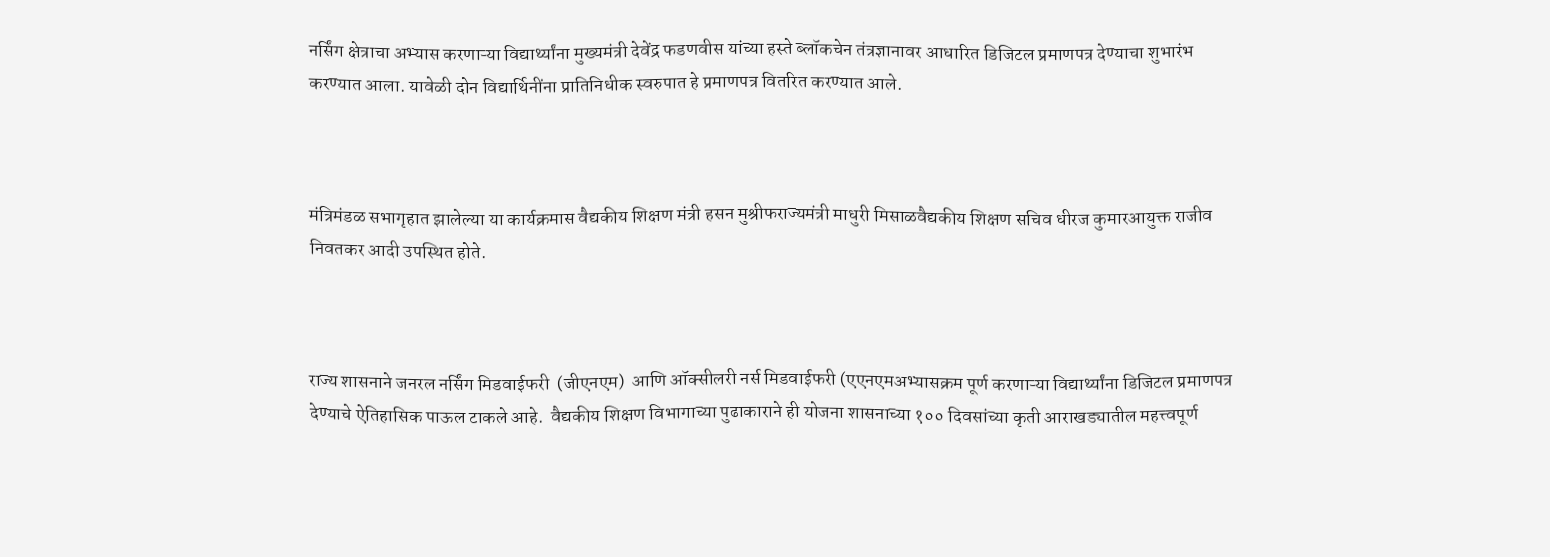नर्सिंग क्षेत्राचा अभ्यास करणाऱ्या विद्यार्थ्यांना मुख्यमंत्री देवेंद्र फडणवीस यांच्या हस्ते ब्लॉकचेन तंत्रज्ञानावर आधारित डिजिटल प्रमाणपत्र देण्याचा शुभारंभ करण्यात आला. यावेळी दोन विद्यार्थिनींना प्रातिनिधीक स्वरुपात हे प्रमाणपत्र वितरित करण्यात आले.



मंत्रिमंडळ सभागृहात झालेल्या या कार्यक्रमास वैद्यकीय शिक्षण मंत्री हसन मुश्रीफराज्यमंत्री माधुरी मिसाळवैद्यकीय शिक्षण सचिव धीरज कुमारआयुक्त राजीव निवतकर आदी उपस्थित होते.



राज्य शासनाने जनरल नर्सिंग मिडवाईफरी  (जीएनएम)  आणि ऑक्सीलरी नर्स मिडवाईफरी (एएनएमअभ्यासक्रम पूर्ण करणाऱ्या विद्यार्थ्यांना डिजिटल प्रमाणपत्र देण्याचे ऐतिहासिक पाऊल टाकले आहे.  वैद्यकीय शिक्षण विभागाच्या पुढाकाराने ही योजना शासनाच्या १०० दिवसांच्या कृती आराखड्यातील महत्त्वपूर्ण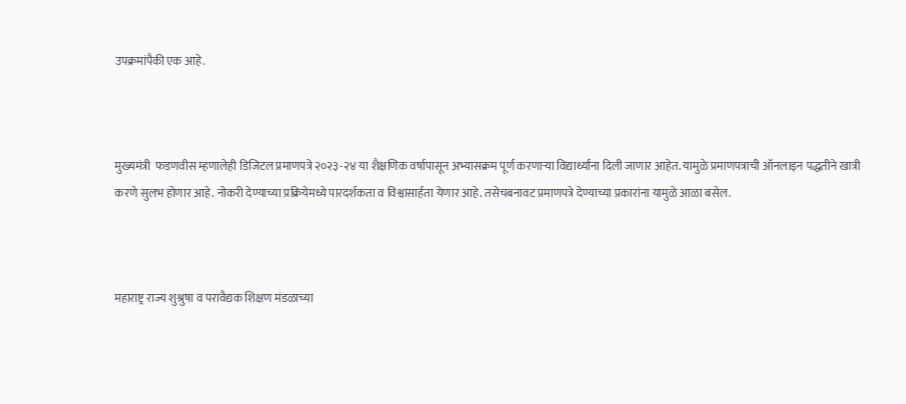उपक्रमांपैकी एक आहे.



मुख्यमंत्री  फडणवीस म्हणालेही डिजिटल प्रमाणपत्रे २०२३-२४ या शैक्षणिक वर्षापासून अभ्यासक्रम पूर्ण करणाऱ्या विद्यार्थ्यांना दिली जाणार आहेत. यामुळे प्रमाणपत्राची ऑनलाइन पद्धतीने खात्री करणे सुलभ होणार आहे. नोकरी देण्याच्या प्रक्रियेमध्ये पारदर्शकता व विश्वासार्हता येणार आहे. तसेचबनावट प्रमाणपत्रे देण्याच्या प्रकारांना यामुळे आळा बसेल.



महाराष्ट्र राज्य शुश्रुषा व परावैद्यक शिक्षण मंडळाच्या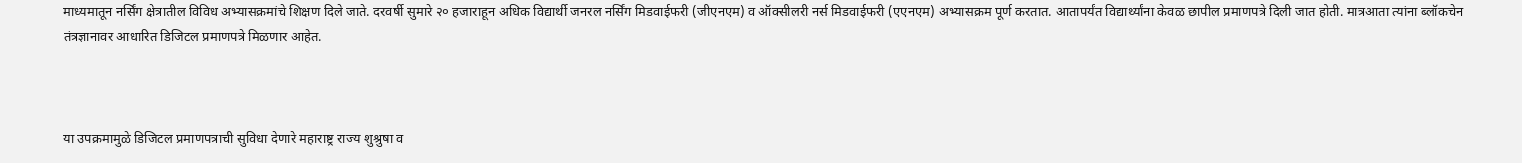माध्यमातून नर्सिंग क्षेत्रातील विविध अभ्यासक्रमांचे शिक्षण दिले जाते. दरवर्षी सुमारे २० हजाराहून अधिक विद्यार्थी जनरल नर्सिंग मिडवाईफरी (जीएनएम) व ऑक्सीलरी नर्स मिडवाईफरी (एएनएम) अभ्यासक्रम पूर्ण करतात. आतापर्यंत विद्यार्थ्यांना केवळ छापील प्रमाणपत्रे दिली जात होती. मात्रआता त्यांना ब्लॉकचेन तंत्रज्ञानावर आधारित डिजिटल प्रमाणपत्रे मिळणार आहेत.



या उपक्रमामुळे डिजिटल प्रमाणपत्राची सुविधा देणारे महाराष्ट्र राज्य शुश्रुषा व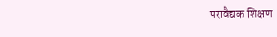परावैद्यक शिक्षण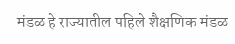मंडळ हे राज्यातील पहिले शैक्षणिक मंडळ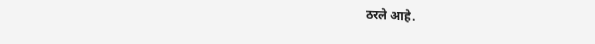ठरले आहे.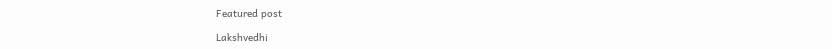Featured post

Lakshvedhi